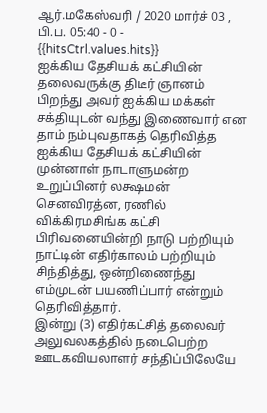ஆர்.மகேஸ்வரி / 2020 மார்ச் 03 , பி.ப. 05:40 - 0 - {{hitsCtrl.values.hits}}
ஐக்கிய தேசியக் கட்சியின் தலைவருக்கு திடீர் ஞானம் பிறந்து அவர் ஐக்கிய மக்கள் சக்தியுடன் வந்து இணைவார் என தாம் நம்புவதாகத் தெரிவித்த ஐக்கிய தேசியக் கட்சியின் முன்னாள் நாடாளுமன்ற உறுப்பினர் லக்ஷமன் செனவிரத்ன, ரணில் விக்கிரமசிங்க கட்சி பிரிவனையின்றி நாடு பற்றியும் நாட்டின் எதிர்காலம் பற்றியும் சிந்தித்து, ஒன்றிணைந்து எம்முடன் பயணிப்பார் என்றும் தெரிவித்தார்.
இன்று (3) எதிர்கட்சித் தலைவர் அலுவலகத்தில் நடைபெற்ற ஊடகவியலாளர் சந்திப்பிலேயே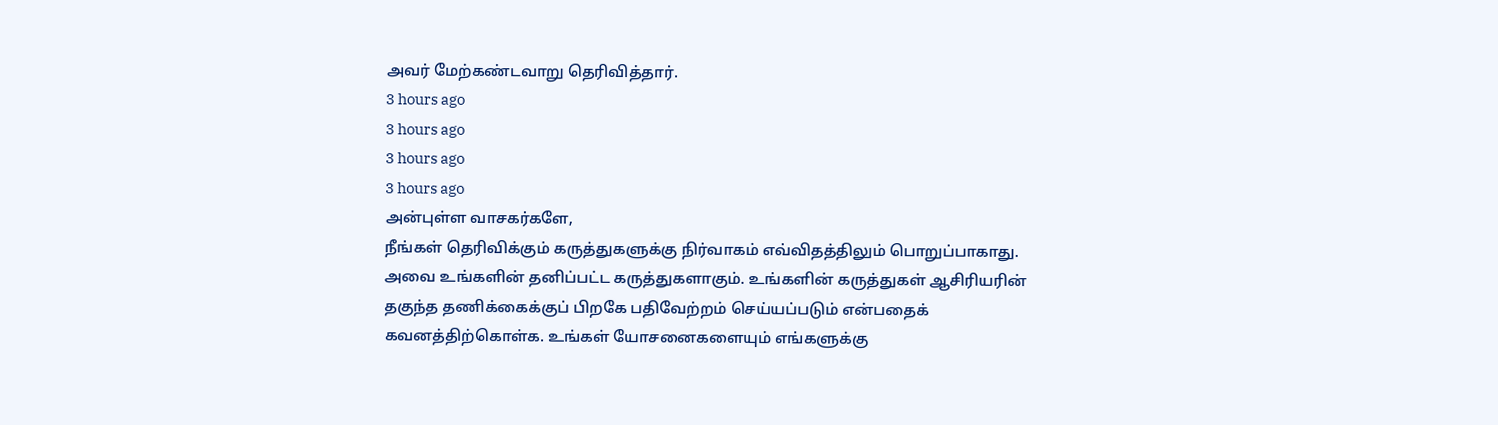அவர் மேற்கண்டவாறு தெரிவித்தார்.
3 hours ago
3 hours ago
3 hours ago
3 hours ago
அன்புள்ள வாசகர்களே,
நீங்கள் தெரிவிக்கும் கருத்துகளுக்கு நிர்வாகம் எவ்விதத்திலும் பொறுப்பாகாது. அவை உங்களின் தனிப்பட்ட கருத்துகளாகும். உங்களின் கருத்துகள் ஆசிரியரின் தகுந்த தணிக்கைக்குப் பிறகே பதிவேற்றம் செய்யப்படும் என்பதைக் கவனத்திற்கொள்க. உங்கள் யோசனைகளையும் எங்களுக்கு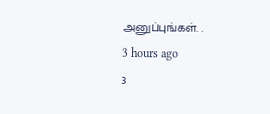அனுப்புங்கள். .
3 hours ago
3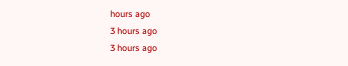hours ago
3 hours ago
3 hours ago